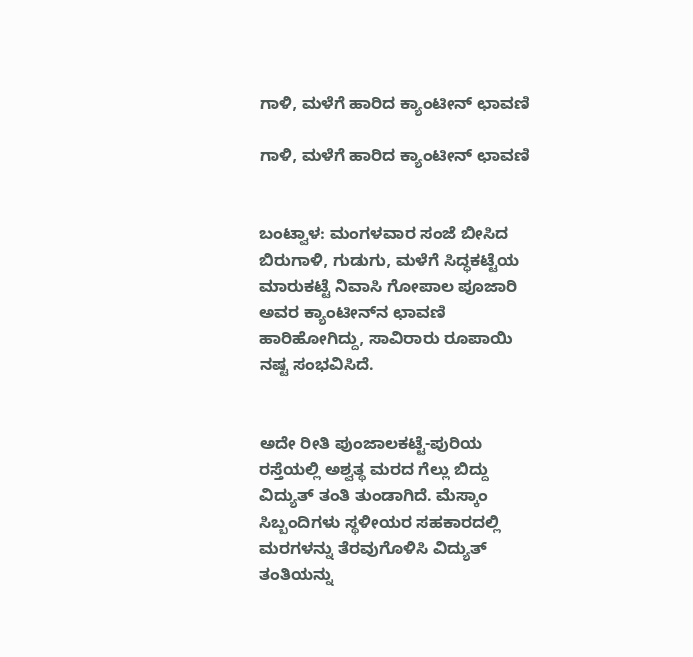ಗಾಳಿ, ಮಳೆಗೆ ಹಾರಿದ ಕ್ಯಾಂಟೀನ್ ಛಾವಣಿ

ಗಾಳಿ, ಮಳೆಗೆ ಹಾರಿದ ಕ್ಯಾಂಟೀನ್ ಛಾವಣಿ


ಬಂಟ್ವಾಳ: ಮಂಗಳವಾರ ಸಂಜೆ ಬೀಸಿದ ಬಿರುಗಾಳಿ, ಗುಡುಗು, ಮಳೆಗೆ ಸಿದ್ಧಕಟ್ಟೆಯ ಮಾರುಕಟ್ಟೆ ನಿವಾಸಿ ಗೋಪಾಲ ಪೂಜಾರಿ ಅವರ ಕ್ಯಾಂಟೀನ್‌ನ ಛಾವಣಿ ಹಾರಿಹೋಗಿದ್ದು, ಸಾವಿರಾರು ರೂಪಾಯಿ ನಷ್ಟ ಸಂಭವಿಸಿದೆ.


ಅದೇ ರೀತಿ ಪುಂಜಾಲಕಟ್ಟೆ-ಪುರಿಯ ರಸ್ತೆಯಲ್ಲಿ ಅಶ್ವತ್ಥ ಮರದ ಗೆಲ್ಲು ಬಿದ್ದು ವಿದ್ಯುತ್ ತಂತಿ ತುಂಡಾಗಿದೆ. ಮೆಸ್ಕಾಂ ಸಿಬ್ಬಂದಿಗಳು ಸ್ಥಳೀಯರ ಸಹಕಾರದಲ್ಲಿ ಮರಗಳನ್ನು ತೆರವುಗೊಳಿಸಿ ವಿದ್ಯುತ್ ತಂತಿಯನ್ನು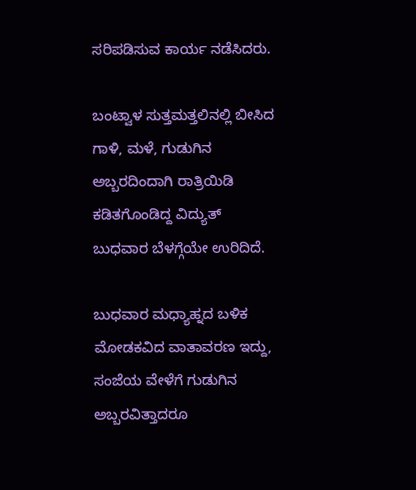ಸರಿಪಡಿಸುವ ಕಾರ್ಯ ನಡೆಸಿದರು.

ಬಂಟ್ವಾಳ ಸುತ್ತಮತ್ತಲಿನಲ್ಲಿ ಬೀಸಿದ ಗಾಳಿ, ಮಳೆ, ಗುಡುಗಿನ ಅಬ್ಬರದಿಂದಾಗಿ ರಾತ್ರಿಯಿಡಿ ಕಡಿತಗೊಂಡಿದ್ದ ವಿದ್ಯುತ್ ಬುಧವಾರ ಬೆಳಗ್ಗೆಯೇ ಉರಿದಿದೆ.

ಬುಧವಾರ ಮಧ್ಯಾಹ್ನದ ಬಳಿಕ ಮೋಡಕವಿದ ವಾತಾವರಣ ಇದ್ದು, ಸಂಜೆಯ ವೇಳೆಗೆ ಗುಡುಗಿನ ಅಬ್ಬರವಿತ್ತಾದರೂ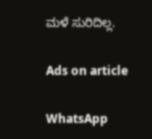ಮಳೆ ಸುರಿದಿಲ್ಲ.

Ads on article

WhatsApp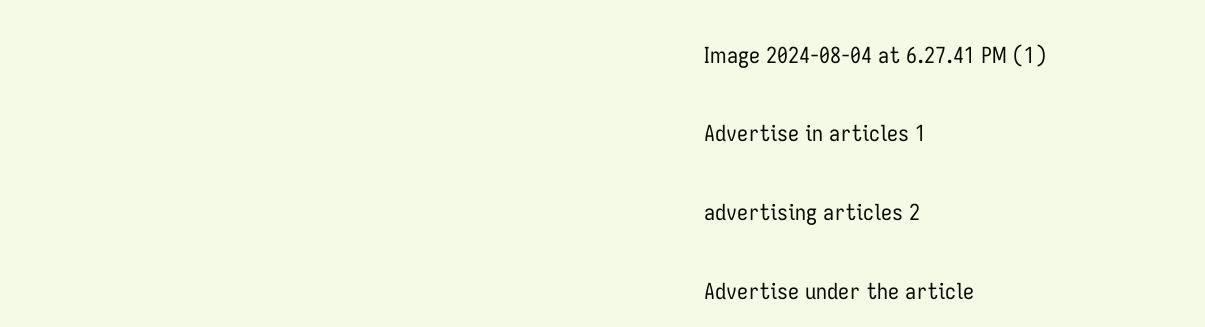Image 2024-08-04 at 6.27.41 PM (1)

Advertise in articles 1

advertising articles 2

Advertise under the article